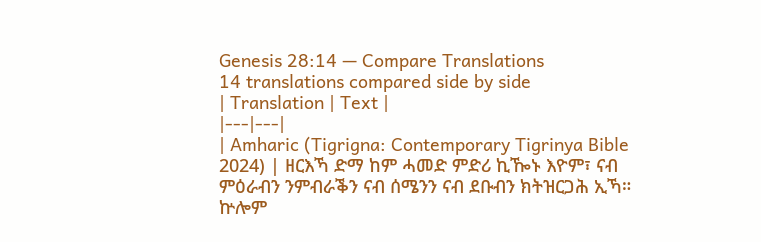Genesis 28:14 — Compare Translations
14 translations compared side by side
| Translation | Text |
|---|---|
| Amharic (Tigrigna: Contemporary Tigrinya Bible 2024) | ዘርእኻ ድማ ከም ሓመድ ምድሪ ኪዀኑ እዮም፣ ናብ ምዕራብን ንምብራቕን ናብ ሰሜንን ናብ ደቡብን ክትዝርጋሕ ኢኻ። ኵሎም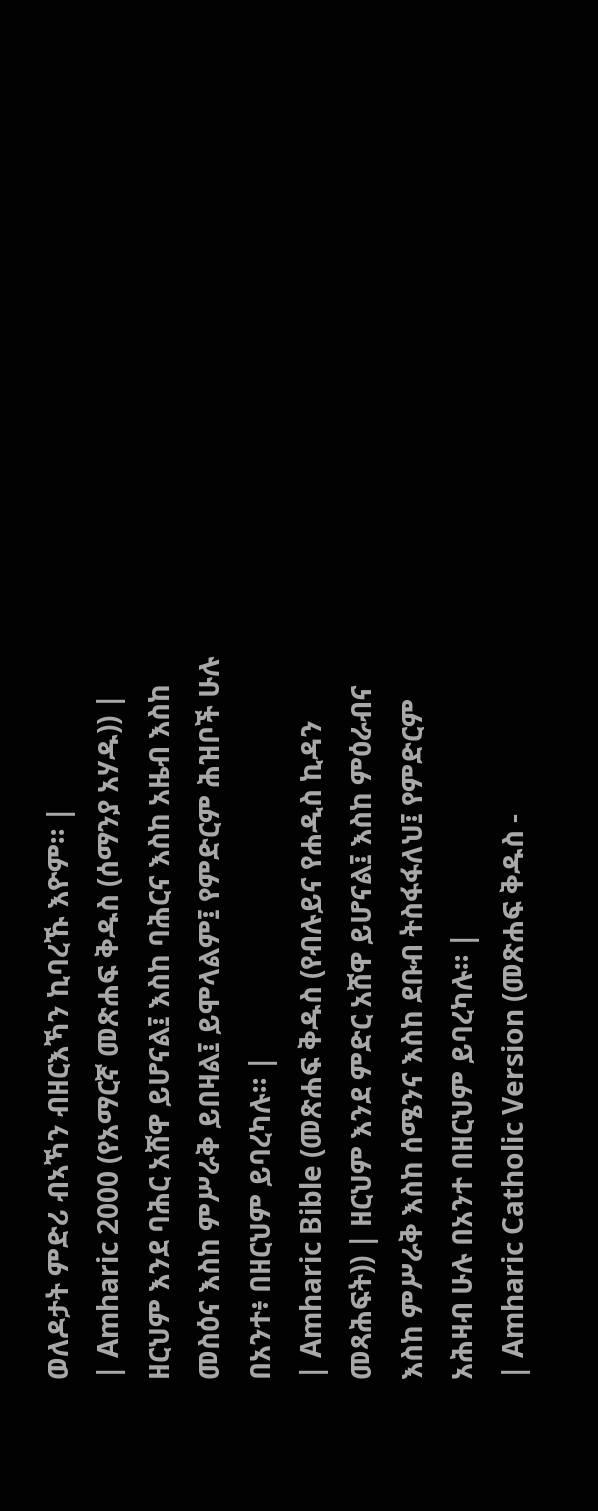ወለዶታት ምድሪ ብኣኻን ብዘርእኻን ኪባረኹ እዮም። |
| Amharic 2000 (የአማርኛ መጽሐፍ ቅዱስ (ሰማንያ አሃዱ)) | ዘርህም እንደ ባሕር አሸዋ ይሆናል፤ እስከ ባሕርና እስከ አዜብ እስከ መስዕና እስከ ምሥራቅ ይበዛል፤ ይሞላልም፤ የምድርም ሕዝቦች ሁሉ በአንተ፥ በዘርህም ይባረካሉ። |
| Amharic Bible (መጽሐፍ ቅዱስ (የብሉይና የሐዲስ ኪዳን መጻሕፍት)) | ዘርህም እንደ ምድር አሸዋ ይሆናል፤ እስከ ምዕራብና እስከ ምሥራቅ እስከ ሰሜንና እስከ ደቡብ ትስፋፋለህ፤ የምድርም አሕዛብ ሁሉ በአንተ በዘርህም ይባረካሉ። |
| Amharic Catholic Version (መጽሐፍ ቅዱስ -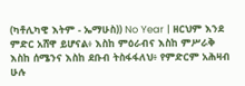(ካቶሊካዊ እትም - ኤማሁስ)) No Year | ዘርህም እንደ ምድር አሸዋ ይሆናል፥ እስከ ምዕራብና እስከ ምሥራቅ እስከ ሰሜንና እስከ ደቡብ ትስፋፋለህ፥ የምድርም አሕዛብ ሁሉ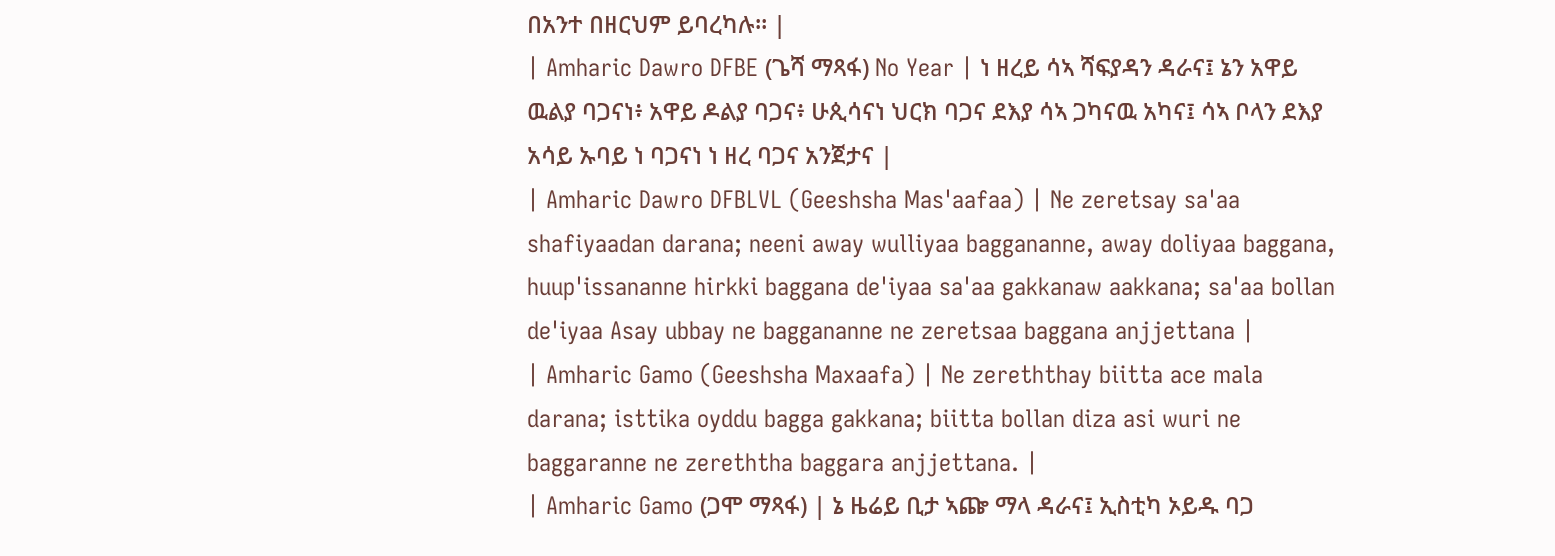በአንተ በዘርህም ይባረካሉ። |
| Amharic Dawro DFBE (ጌሻ ማጻፋ) No Year | ነ ዘረይ ሳኣ ሻፍያዳን ዳራና፤ ኔን አዋይ ዉልያ ባጋናነ፥ አዋይ ዶልያ ባጋና፥ ሁጲሳናነ ህርክ ባጋና ደእያ ሳኣ ጋካናዉ አካና፤ ሳኣ ቦላን ደእያ አሳይ ኡባይ ነ ባጋናነ ነ ዘረ ባጋና አንጀታና |
| Amharic Dawro DFBLVL (Geeshsha Mas'aafaa) | Ne zeretsay sa'aa shafiyaadan darana; neeni away wulliyaa baggananne, away doliyaa baggana, huup'issananne hirkki baggana de'iyaa sa'aa gakkanaw aakkana; sa'aa bollan de'iyaa Asay ubbay ne baggananne ne zeretsaa baggana anjjettana |
| Amharic Gamo (Geeshsha Maxaafa) | Ne zereththay biitta ace mala darana; isttika oyddu bagga gakkana; biitta bollan diza asi wuri ne baggaranne ne zereththa baggara anjjettana. |
| Amharic Gamo (ጋሞ ማጻፋ) | ኔ ዜሬይ ቢታ ኣጬ ማላ ዳራና፤ ኢስቲካ ኦይዱ ባጋ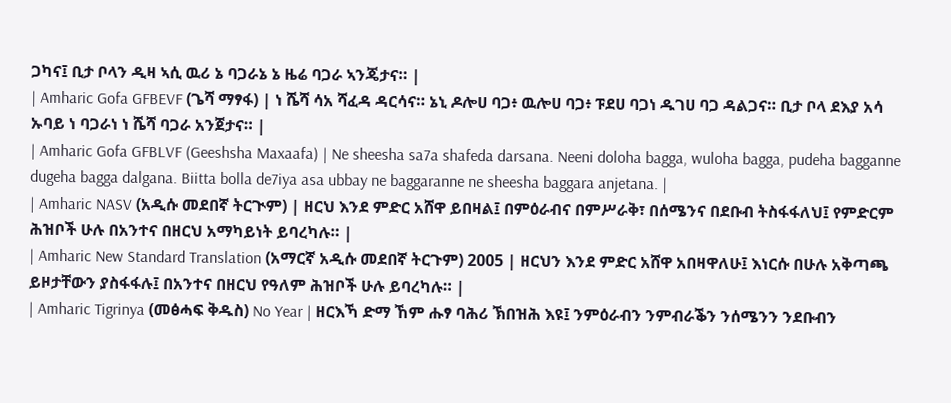ጋካና፤ ቢታ ቦላን ዲዛ ኣሲ ዉሪ ኔ ባጋራኔ ኔ ዜሬ ባጋራ ኣንጄታና። |
| Amharic Gofa GFBEVF (ጌሻ ማፃፋ) | ነ ሼሻ ሳአ ሻፈዳ ዳርሳና። ኔኒ ዶሎሀ ባጋ፥ ዉሎሀ ባጋ፥ ፑደሀ ባጋነ ዱገሀ ባጋ ዳልጋና። ቢታ ቦላ ደእያ አሳ ኡባይ ነ ባጋራነ ነ ሼሻ ባጋራ አንጀታና። |
| Amharic Gofa GFBLVF (Geeshsha Maxaafa) | Ne sheesha sa7a shafeda darsana. Neeni doloha bagga, wuloha bagga, pudeha bagganne dugeha bagga dalgana. Biitta bolla de7iya asa ubbay ne baggaranne ne sheesha baggara anjetana. |
| Amharic NASV (አዲሱ መደበኛ ትርጒም) | ዘርህ እንደ ምድር አሸዋ ይበዛል፤ በምዕራብና በምሥራቅ፣ በሰሜንና በደቡብ ትስፋፋለህ፤ የምድርም ሕዝቦች ሁሉ በአንተና በዘርህ አማካይነት ይባረካሉ። |
| Amharic New Standard Translation (አማርኛ አዲሱ መደበኛ ትርጉም) 2005 | ዘርህን እንደ ምድር አሸዋ አበዛዋለሁ፤ እነርሱ በሁሉ አቅጣጫ ይዞታቸውን ያስፋፋሉ፤ በአንተና በዘርህ የዓለም ሕዝቦች ሁሉ ይባረካሉ። |
| Amharic Tigrinya (መፅሓፍ ቅዱስ) No Year | ዘርእኻ ድማ ኸም ሑፃ ባሕሪ ኽበዝሕ እዩ፤ ንምዕራብን ንምብራቕን ንሰሜንን ንደቡብን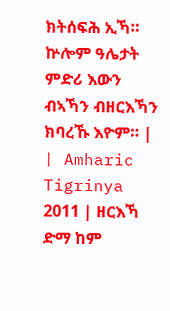ክትሰፍሕ ኢኻ። ኵሎም ዓሌታት ምድሪ እውን ብኣኻን ብዘርእኻን ክባረኹ እዮም። |
| Amharic Tigrinya 2011 | ዘርእኻ ድማ ከም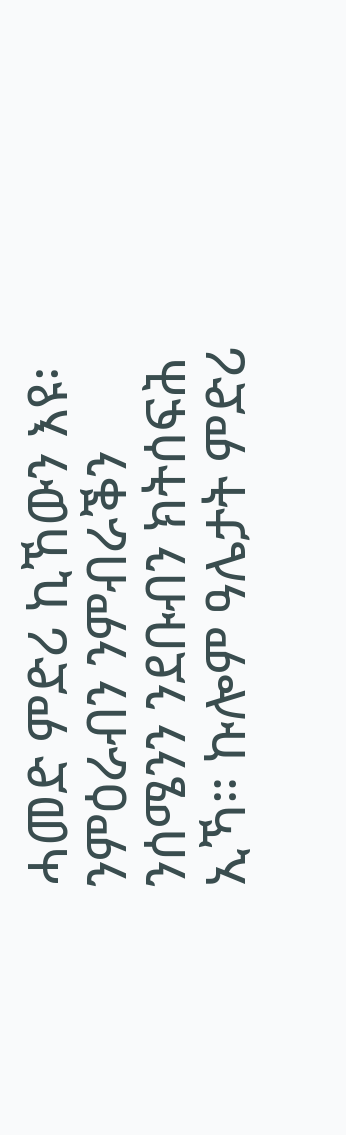ሓመድ ምድሪ ኪኸውን እዩ፡ ንምዕራብን ንምብራቕን ንሰሜንን ንደቡብን ክትሰፍሕ ኢኻ። ኩሎም ዓሌታት ምድሪ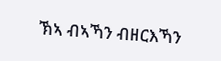ኽኣ ብኣኻን ብዘርእኻን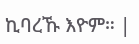ኪባረኹ እዮም። |